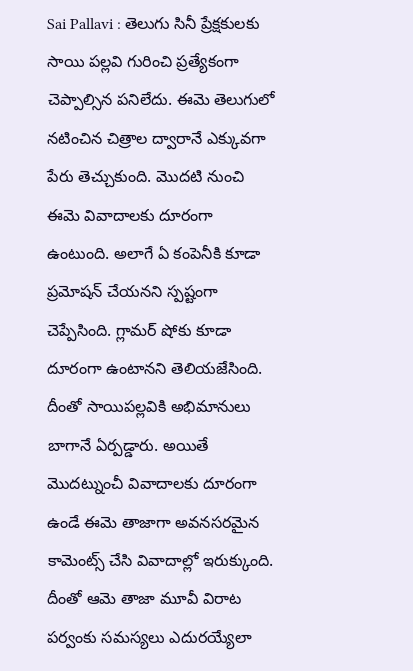Sai Pallavi : తెలుగు సినీ ప్రేక్షకులకు సాయి పల్లవి గురించి ప్రత్యేకంగా చెప్పాల్సిన పనిలేదు. ఈమె తెలుగులో నటించిన చిత్రాల ద్వారానే ఎక్కువగా పేరు తెచ్చుకుంది. మొదటి నుంచి ఈమె వివాదాలకు దూరంగా ఉంటుంది. అలాగే ఏ కంపెనీకి కూడా ప్రమోషన్ చేయనని స్పష్టంగా చెప్పేసింది. గ్లామర్ షోకు కూడా దూరంగా ఉంటానని తెలియజేసింది. దీంతో సాయిపల్లవికి అభిమానులు బాగానే ఏర్పడ్డారు. అయితే మొదట్నుంచీ వివాదాలకు దూరంగా ఉండే ఈమె తాజాగా అవనసరమైన కామెంట్స్ చేసి వివాదాల్లో ఇరుక్కుంది. దీంతో ఆమె తాజా మూవీ విరాట పర్వంకు సమస్యలు ఎదురయ్యేలా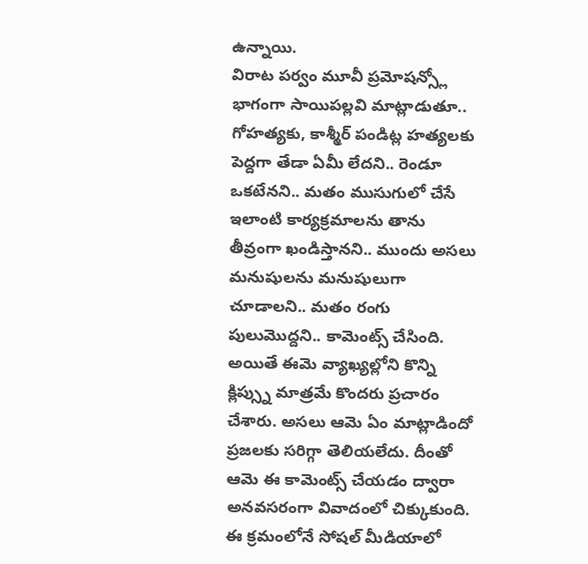ఉన్నాయి.
విరాట పర్వం మూవీ ప్రమోషన్స్లో భాగంగా సాయిపల్లవి మాట్లాడుతూ.. గోహత్యకు, కాశ్మీర్ పండిట్ల హత్యలకు పెద్దగా తేడా ఏమీ లేదని.. రెండూ ఒకటేనని.. మతం ముసుగులో చేసే ఇలాంటి కార్యక్రమాలను తాను తీవ్రంగా ఖండిస్తానని.. ముందు అసలు మనుషులను మనుషులుగా చూడాలని.. మతం రంగు పులుమొద్దని.. కామెంట్స్ చేసింది. అయితే ఈమె వ్యాఖ్యల్లోని కొన్ని క్లిప్స్ను మాత్రమే కొందరు ప్రచారం చేశారు. అసలు ఆమె ఏం మాట్లాడిందో ప్రజలకు సరిగ్గా తెలియలేదు. దీంతో ఆమె ఈ కామెంట్స్ చేయడం ద్వారా అనవసరంగా వివాదంలో చిక్కుకుంది. ఈ క్రమంలోనే సోషల్ మీడియాలో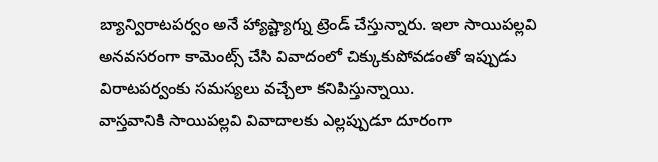బ్యాన్విరాటపర్వం అనే హ్యాష్ట్యాగ్ను ట్రెండ్ చేస్తున్నారు. ఇలా సాయిపల్లవి అనవసరంగా కామెంట్స్ చేసి వివాదంలో చిక్కుకుపోవడంతో ఇప్పుడు విరాటపర్వంకు సమస్యలు వచ్చేలా కనిపిస్తున్నాయి.
వాస్తవానికి సాయిపల్లవి వివాదాలకు ఎల్లప్పుడూ దూరంగా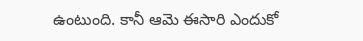ఉంటుంది. కానీ ఆమె ఈసారి ఎందుకో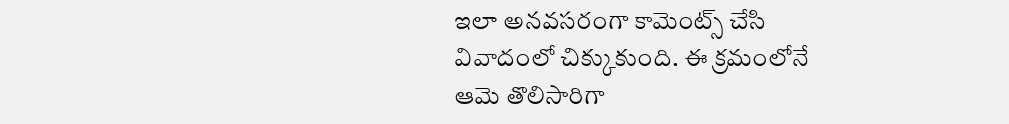ఇలా అనవసరంగా కామెంట్స్ చేసి వివాదంలో చిక్కుకుంది. ఈ క్రమంలోనే ఆమె తొలిసారిగా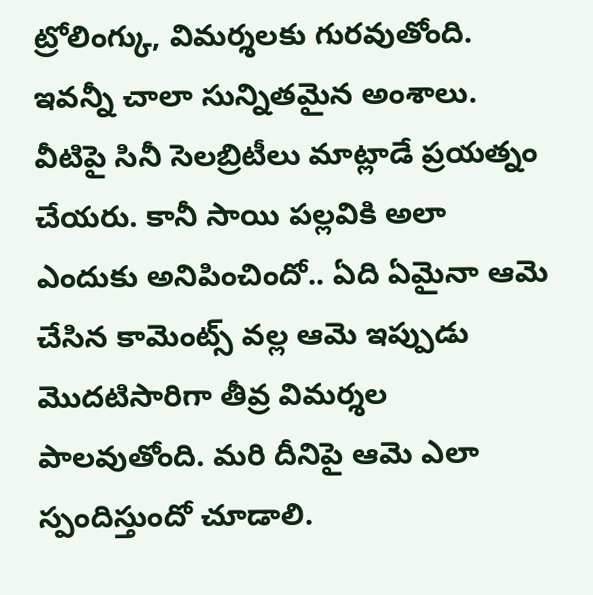ట్రోలింగ్కు, విమర్శలకు గురవుతోంది. ఇవన్నీ చాలా సున్నితమైన అంశాలు. వీటిపై సినీ సెలబ్రిటీలు మాట్లాడే ప్రయత్నం చేయరు. కానీ సాయి పల్లవికి అలా ఎందుకు అనిపించిందో.. ఏది ఏమైనా ఆమె చేసిన కామెంట్స్ వల్ల ఆమె ఇప్పుడు మొదటిసారిగా తీవ్ర విమర్శల పాలవుతోంది. మరి దీనిపై ఆమె ఎలా స్పందిస్తుందో చూడాలి.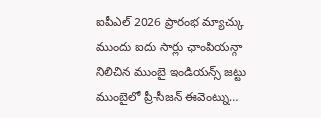ఐపీఎల్ 2026 ప్రారంభ మ్యాచ్కు ముందు ఐదు సార్లు ఛాంపియన్గా నిలిచిన ముంబై ఇండియన్స్ జట్టు ముంబైలో ప్రీ-సీజన్ ఈవెంట్ను…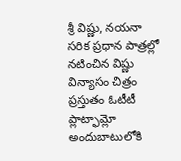శ్రీ విష్ణు, నయనా సరిక ప్రధాన పాత్రల్లో నటించిన విష్ణు విన్యాసం చిత్రం ప్రస్తుతం ఓటీటీ ప్లాట్ఫామ్లో అందుబాటులోకి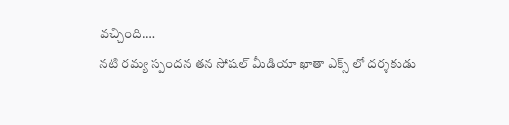వచ్చింది.…
నటి రమ్య స్పందన తన సోషల్ మీడియా ఖాతా ఎక్స్ లో దర్శకుడు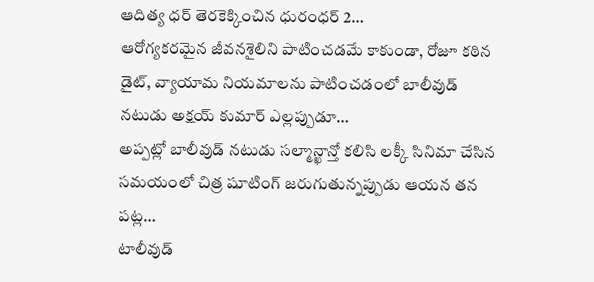ఆదిత్య ధర్ తెరకెక్కించిన ధురంధర్ 2…
ఆరోగ్యకరమైన జీవనశైలిని పాటించడమే కాకుండా, రోజూ కఠిన డైట్, వ్యాయామ నియమాలను పాటించడంలో బాలీవుడ్ నటుడు అక్షయ్ కుమార్ ఎల్లప్పుడూ…
అప్పట్లో బాలీవుడ్ నటుడు సల్మాన్ఖాన్తో కలిసి లక్కీ సినిమా చేసిన సమయంలో చిత్ర షూటింగ్ జరుగుతున్నప్పుడు ఆయన తన పట్ల…
టాలీవుడ్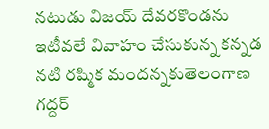నటుడు విజయ్ దేవరకొండను ఇటీవలే వివాహం చేసుకున్న కన్నడ నటి రష్మిక మందన్నకుతెలంగాణ గద్దర్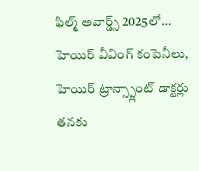ఫిల్మ్ అవార్డ్స్ 2025లో…
హెయిర్ వీవింగ్ కంపెనీలు, హెయిర్ ట్రాన్స్ప్లాంట్ డాక్టర్లు తనకు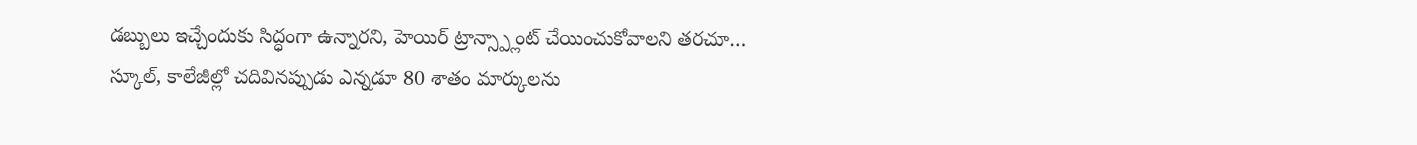డబ్బులు ఇచ్చేందుకు సిద్ధంగా ఉన్నారని, హెయిర్ ట్రాన్స్ప్లాంట్ చేయించుకోవాలని తరచూ…
స్కూల్, కాలేజీల్లో చదివినప్పుడు ఎన్నడూ 80 శాతం మార్కులను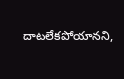దాటలేకపోయానని,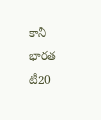కానీ భారత టీ20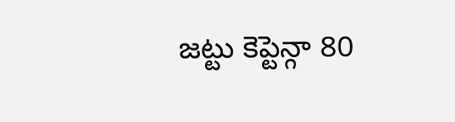జట్టు కెప్టెన్గా 80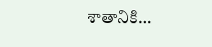శాతానికి…